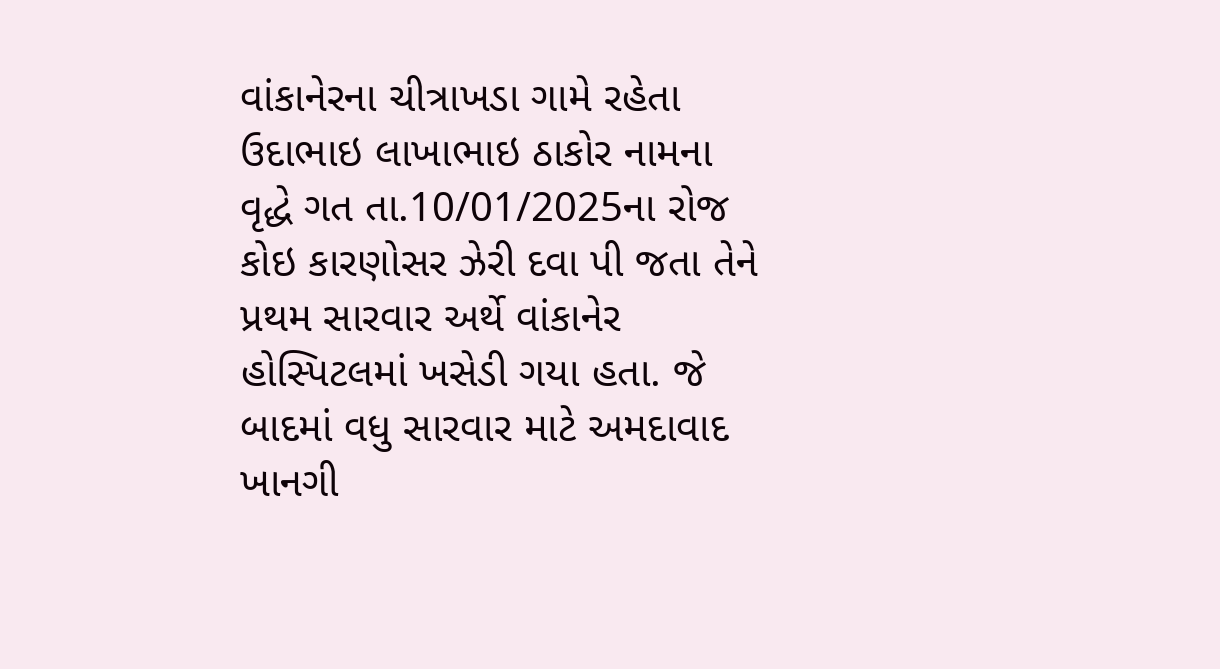વાંકાનેરના ચીત્રાખડા ગામે રહેતા ઉદાભાઇ લાખાભાઇ ઠાકોર નામના વૃદ્ધે ગત તા.10/01/2025ના રોજ કોઇ કારણોસર ઝેરી દવા પી જતા તેને પ્રથમ સારવાર અર્થે વાંકાનેર હોસ્પિટલમાં ખસેડી ગયા હતા. જે બાદમાં વધુ સારવાર માટે અમદાવાદ ખાનગી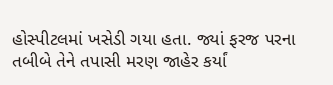હોસ્પીટલમાં ખસેડી ગયા હતા. જ્યાં ફરજ પરના તબીબે તેને તપાસી મરણ જાહેર કર્યાં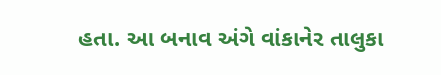હતા. આ બનાવ અંગે વાંકાનેર તાલુકા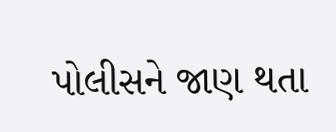પોલીસને જાણ થતા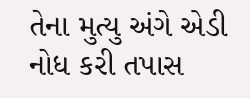તેના મુત્યુ અંગે એડી નોધ કરી તપાસ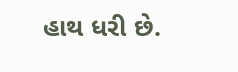હાથ ધરી છે.